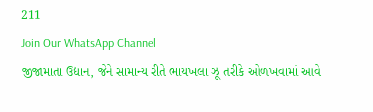211
Join Our WhatsApp Channel
જીજામાતા ઉદ્યાન, જેને સામાન્ય રીતે ભાયખલા ઝૂ તરીકે ઓળખવામાં આવે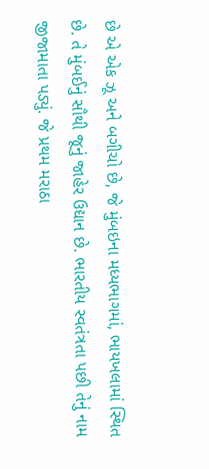છે એ એક ઝૂ અને બગીચો છે, જે મુંબઇના મધ્યભાગમાં, ભાયખલામાં સ્થિત છે. તે મુંબઈનું સૌથી જૂનું જાહેર ઉદ્યાન છે. ભારતીય સ્વતંત્રતા પછી તેનું નામ જીજામાતા પડ્યું. જે પ્રથમ મરાઠા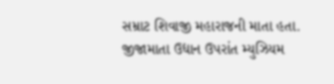સમ્રાટ શિવાજી મહારાજની માતા હતા. જીજામાતા ઉદ્યાન ઉપરાંત મ્યુઝિયમ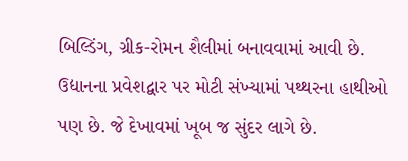બિલ્ડિંગ, ગ્રીક-રોમન શૈલીમાં બનાવવામાં આવી છે. ઉદ્યાનના પ્રવેશદ્વાર પર મોટી સંખ્યામાં પથ્થરના હાથીઓ પણ છે. જે દેખાવમાં ખૂબ જ સુંદર લાગે છે.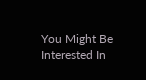You Might Be Interested In